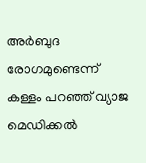അർബുദ രോഗമുണ്ടെന്ന് കള്ളം പറഞ്ഞ് വ്യാജ മെഡിക്കല്‍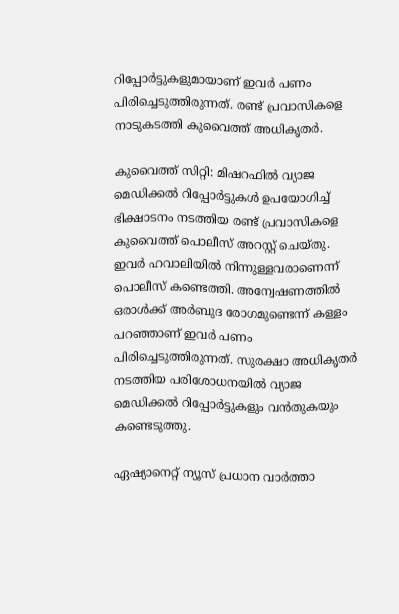റിപ്പോര്‍ട്ടുകളുമായാണ് ഇവർ പണം പിരിച്ചെടുത്തിരുന്നത്. രണ്ട് പ്രവാസികളെ  നാടുകടത്തി കുവൈത്ത് അധികൃതർ.

കുവൈത്ത് സിറ്റി: മിഷറഫിൽ വ്യാജ മെഡിക്കൽ റിപ്പോർട്ടുകൾ ഉപയോഗിച്ച് ഭിക്ഷാടനം നടത്തിയ രണ്ട് പ്രവാസികളെ കുവൈത്ത് പൊലീസ് അറസ്റ്റ് ചെയ്തു. ഇവർ ഹവാലിയിൽ നിന്നുള്ളവരാണെന്ന് പൊലീസ് കണ്ടെത്തി. അന്വേഷണത്തിൽ ഒരാൾക്ക് അർബുദ രോഗമുണ്ടെന്ന് കള്ളം പറഞ്ഞാണ് ഇവർ പണം പിരിച്ചെടുത്തിരുന്നത്. സുരക്ഷാ അധികൃതർ നടത്തിയ പരിശോധനയിൽ വ്യാജ മെഡിക്കൽ റിപ്പോർട്ടുകളും വൻതുകയും കണ്ടെടുത്തു.

ഏഷ്യാനെറ്റ് ന്യൂസ് പ്രധാന വാർത്താ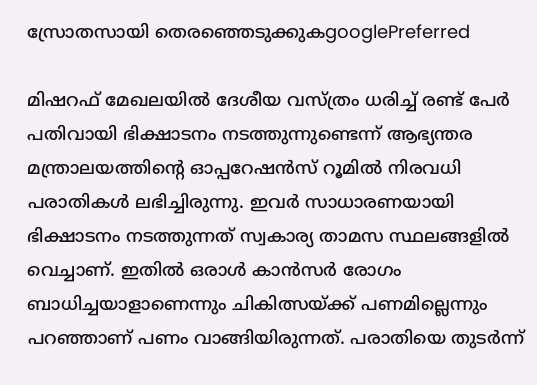സ്രോതസായി തെരഞ്ഞെടുക്കുകgooglePreferred

മിഷറഫ് മേഖലയിൽ ദേശീയ വസ്ത്രം ധരിച്ച് രണ്ട് പേർ പതിവായി ഭിക്ഷാടനം നടത്തുന്നുണ്ടെന്ന് ആഭ്യന്തര മന്ത്രാലയത്തിന്‍റെ ഓപ്പറേഷൻസ് റൂമിൽ നിരവധി പരാതികൾ ലഭിച്ചിരുന്നു. ഇവർ സാധാരണയായി ഭിക്ഷാടനം നടത്തുന്നത് സ്വകാര്യ താമസ സ്ഥലങ്ങളിൽ വെച്ചാണ്. ഇതിൽ ഒരാൾ കാൻസർ രോഗം ബാധിച്ചയാളാണെന്നും ചികിത്സയ്ക്ക് പണമില്ലെന്നും പറഞ്ഞാണ് പണം വാങ്ങിയിരുന്നത്. പരാതിയെ തുടർന്ന്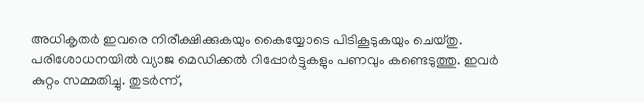അധികൃതർ ഇവരെ നിരീക്ഷിക്കുകയും കൈയ്യോടെ പിടികൂടുകയും ചെയ്തു. പരിശോധനയിൽ വ്യാജ മെഡിക്കൽ റിപ്പോർട്ടുകളും പണവും കണ്ടെടുത്തു. ഇവർ കുറ്റം സമ്മതിച്ചു. തുടർന്ന്,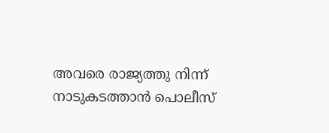അവരെ രാജ്യത്തു നിന്ന് നാടുകടത്താൻ പൊലീസ്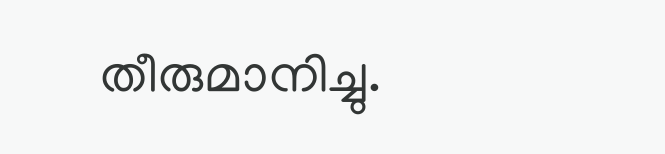തീരുമാനിച്ചു.